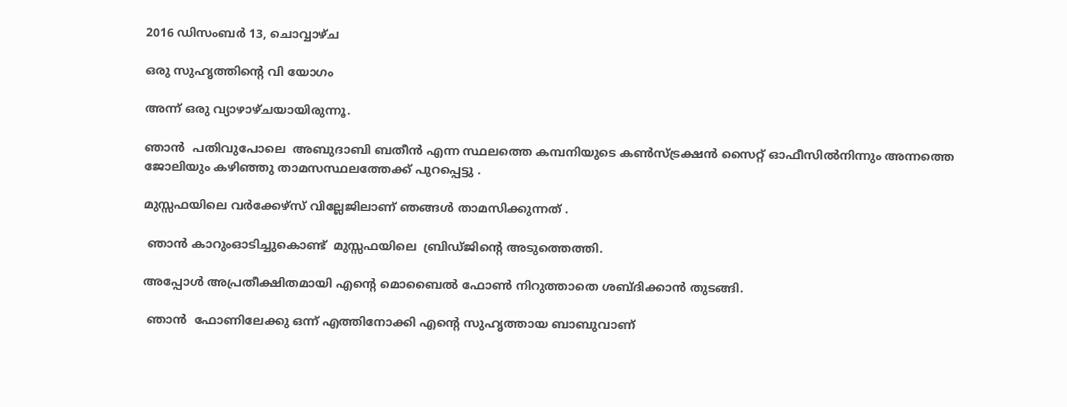2016 ഡിസംബർ 13, ചൊവ്വാഴ്ച

ഒരു സുഹൃത്തിന്റെ വി യോഗം

അന്ന് ഒരു വ്യാഴാഴ്ചയായിരുന്നൂ.

ഞാൻ  പതിവുപോലെ  അബുദാബി ബതീൻ എന്ന സ്ഥലത്തെ കമ്പനിയുടെ കൺസ്ട്രക്ഷൻ സൈറ്റ് ഓഫീസിൽനിന്നും അന്നത്തെ ജോലിയും കഴിഞ്ഞു താമസസ്ഥലത്തേക്ക് പുറപ്പെട്ടു .

മുസ്സഫയിലെ വർക്കേഴ്സ് വില്ലേജിലാണ് ഞങ്ങൾ താമസിക്കുന്നത് .

 ഞാൻ കാറുംഓടിച്ചുകൊണ്ട്  മുസ്സഫയിലെ  ബ്രിഡ്ജിന്റെ അടുത്തെത്തി.

അപ്പോൾ അപ്രതീക്ഷിതമായി എന്റെ മൊബൈൽ ഫോൺ നിറുത്താതെ ശബ്ദിക്കാൻ തുടങ്ങി.

 ഞാൻ  ഫോണിലേക്കു ഒന്ന് എത്തിനോക്കി എന്റെ സുഹൃത്തായ ബാബുവാണ്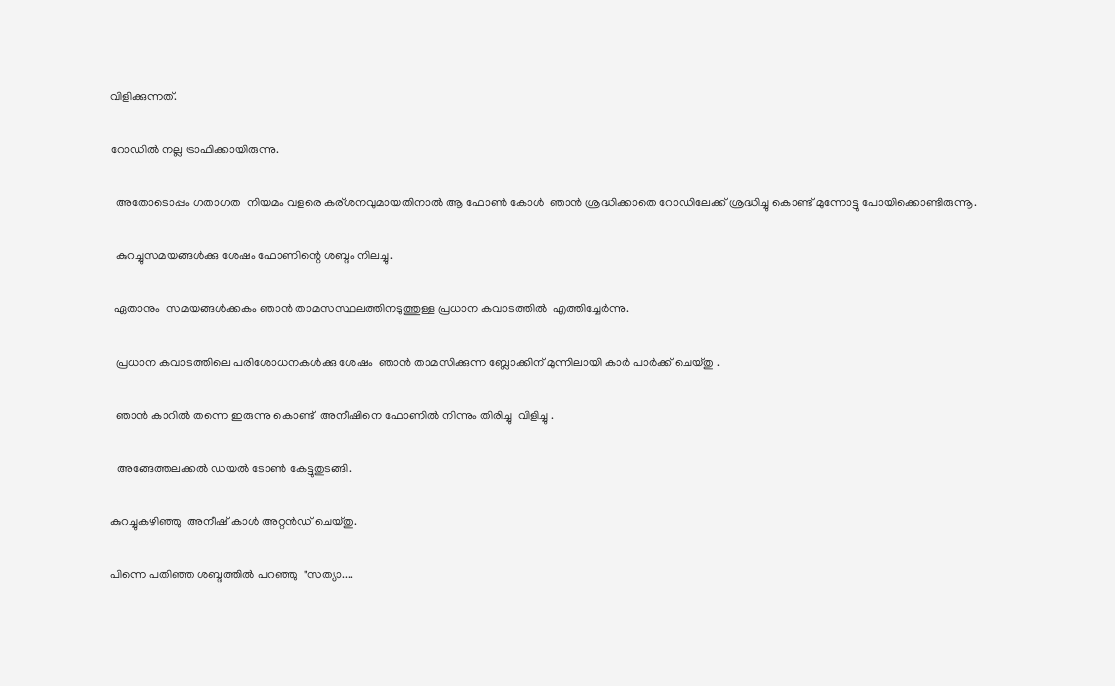വിളിക്കുന്നത്.

റോഡിൽ നല്ല ട്രാഫിക്കായിരുന്നു.

  അതോടൊപ്പം ഗതാഗത  നിയമം വളരെ കര്ശനവുമായതിനാൽ ആ ഫോൺ കോൾ  ഞാൻ ശ്രദ്ധിക്കാതെ റോഡിലേക്ക് ശ്രദ്ധിച്ചു കൊണ്ട് മുന്നോട്ടു പോയിക്കൊണ്ടിരുന്നൂ.

  കുറച്ചുസമയങ്ങൾക്കു ശേഷം ഫോണിന്റെ ശബ്ദം നിലച്ചു.

 ഏതാനും  സമയങ്ങൾക്കകം ഞാൻ താമസസ്ഥലത്തിനടുത്തുള്ള പ്രധാന കവാടത്തിൽ  എത്തിച്ചേർന്നു.

  പ്രധാന കവാടത്തിലെ പരിശോധനകൾക്കു ശേഷം  ഞാൻ താമസിക്കുന്ന ബ്ലോക്കിന് മുന്നിലായി കാർ പാർക്ക് ചെയ്തു .

  ഞാൻ കാറിൽ തന്നെ ഇരുന്നു കൊണ്ട്  അനീഷിനെ ഫോണിൽ നിന്നും തിരിച്ചു  വിളിച്ചു .

  അങ്ങേത്തലക്കൽ ഡയൽ ടോൺ കേട്ടുതുടങ്ങി.

കുറച്ചുകഴിഞ്ഞു  അനീഷ് കാൾ അറ്റൻഡ് ചെയ്തു.

പിന്നെ പതിഞ്ഞ ശബ്ദത്തിൽ പറഞ്ഞു  "സത്യാ....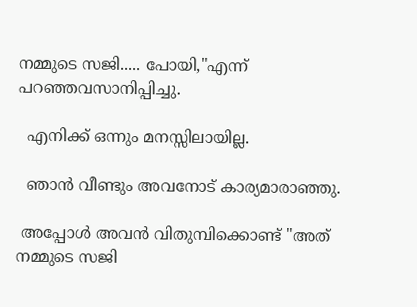നമ്മുടെ സജി..... പോയി,"എന്ന് പറഞ്ഞവസാനിപ്പിച്ചു.

  എനിക്ക് ഒന്നും മനസ്സിലായില്ല.

  ഞാൻ വീണ്ടും അവനോട് കാര്യമാരാഞ്ഞു.

 അപ്പോൾ അവൻ വിതുമ്പിക്കൊണ്ട് "അത് നമ്മുടെ സജി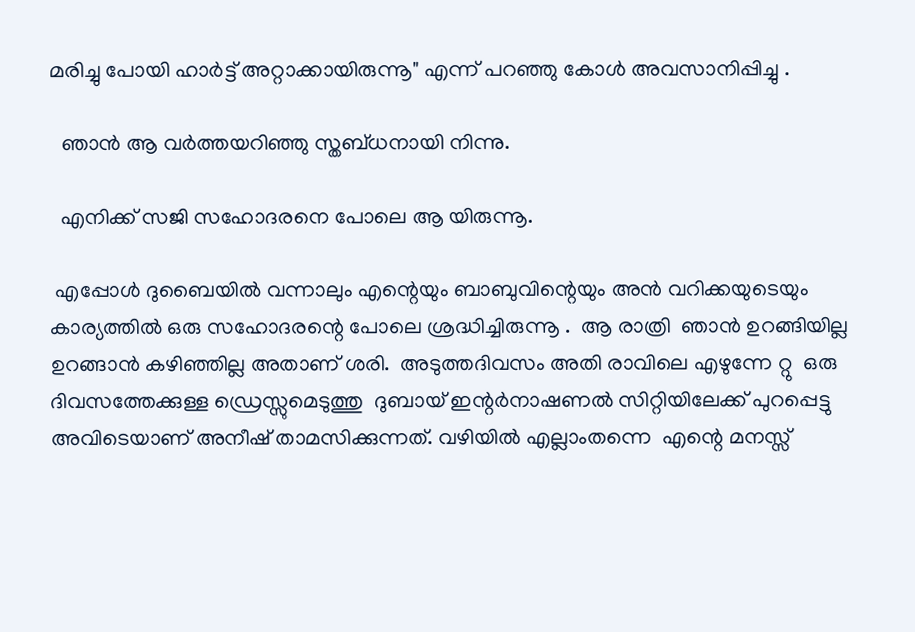മരിച്ചു പോയി ഹാർട്ട് അറ്റാക്കായിരുന്നൂ" എന്ന് പറഞ്ഞു കോൾ അവസാനിപ്പിച്ചു .

  ഞാൻ ആ വർത്തയറിഞ്ഞു സ്തബ്ധനായി നിന്നു.

  എനിക്ക് സജി സഹോദരനെ പോലെ ആ യിരുന്നൂ.

 എപ്പോൾ ദുബൈയിൽ വന്നാലും എന്റെയും ബാബുവിന്റെയും അൻ വറിക്കയുടെയും  കാര്യത്തിൽ ഒരു സഹോദരന്റെ പോലെ ശ്രദ്ധിച്ചിരുന്നൂ .  ആ രാത്രി  ഞാൻ ഉറങ്ങിയില്ല ഉറങ്ങാൻ കഴിഞ്ഞില്ല അതാണ് ശരി.  അടുത്തദിവസം അതി രാവിലെ എഴുന്നേ റ്റു  ഒരു ദിവസത്തേക്കുള്ള ഡ്രെസ്സുമെടുത്തു  ദുബായ് ഇന്റർനാഷണൽ സിറ്റിയിലേക്ക് പുറപ്പെട്ടു  അവിടെയാണ് അനീഷ് താമസിക്കുന്നത്. വഴിയിൽ എല്ലാംതന്നെ  എന്റെ മനസ്സ്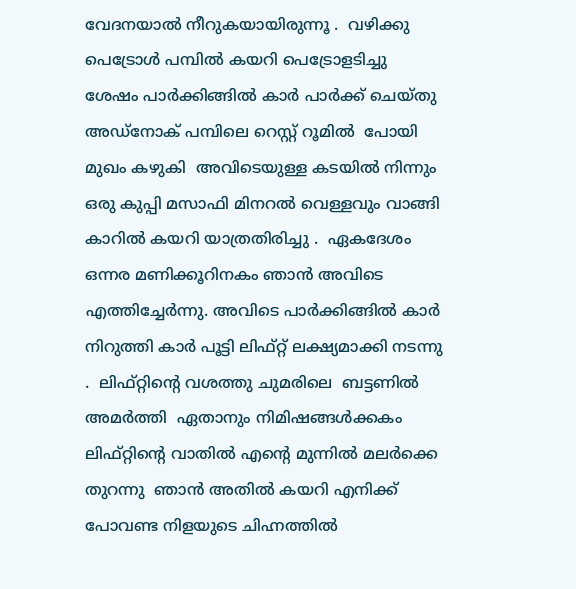വേദനയാൽ നീറുകയായിരുന്നൂ .  വഴിക്കു പെട്രോൾ പമ്പിൽ കയറി പെട്രോളടിച്ചു  ശേഷം പാർക്കിങ്ങിൽ കാർ പാർക്ക് ചെയ്തു അഡ്‌നോക് പമ്പിലെ റെസ്റ്റ് റൂമിൽ  പോയി  മുഖം കഴുകി  അവിടെയുള്ള കടയിൽ നിന്നും ഒരു കുപ്പി മസാഫി മിനറൽ വെള്ളവും വാങ്ങി കാറിൽ കയറി യാത്രതിരിച്ചു .  ഏകദേശം ഒന്നര മണിക്കൂറിനകം ഞാൻ അവിടെ എത്തിച്ചേർന്നു. അവിടെ പാർക്കിങ്ങിൽ കാർ നിറുത്തി കാർ പൂട്ടി ലിഫ്റ്റ് ലക്ഷ്യമാക്കി നടന്നു .  ലിഫ്റ്റിന്റെ വശത്തു ചുമരിലെ  ബട്ടണിൽ അമർത്തി  ഏതാനും നിമിഷങ്ങൾക്കകം ലിഫ്റ്റിന്റെ വാതിൽ എന്റെ മുന്നിൽ മലർക്കെ തുറന്നു  ഞാൻ അതിൽ കയറി എനിക്ക് പോവണ്ട നിളയുടെ ചിഹ്നത്തിൽ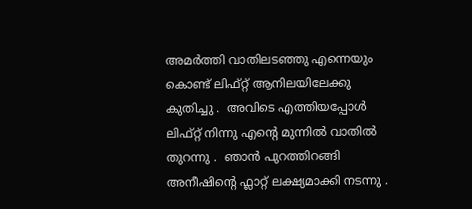അമർത്തി വാതിലടഞ്ഞു എന്നെയും കൊണ്ട് ലിഫ്റ്റ് ആനിലയിലേക്കു കുതിച്ചു .  അവിടെ എത്തിയപ്പോൾ ലിഫ്റ്റ് നിന്നു എന്റെ മുന്നിൽ വാതിൽ തുറന്നു .  ഞാൻ പുറത്തിറങ്ങി അനീഷിന്റെ ഫ്ലാറ്റ് ലക്ഷ്യമാക്കി നടന്നു .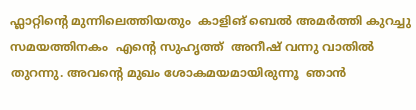ഫ്ലാറ്റിന്റെ മുന്നിലെത്തിയതും  കാളിങ് ബെൽ അമർത്തി കുറച്ചു സമയത്തിനകം  എന്റെ സുഹൃത്ത്  അനീഷ് വന്നു വാതിൽ തുറന്നു. അവന്റെ മുഖം ശോകമയമായിരുന്നൂ  ഞാൻ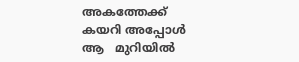അകത്തേക്ക് കയറി അപ്പോൾ  ആ   മുറിയിൽ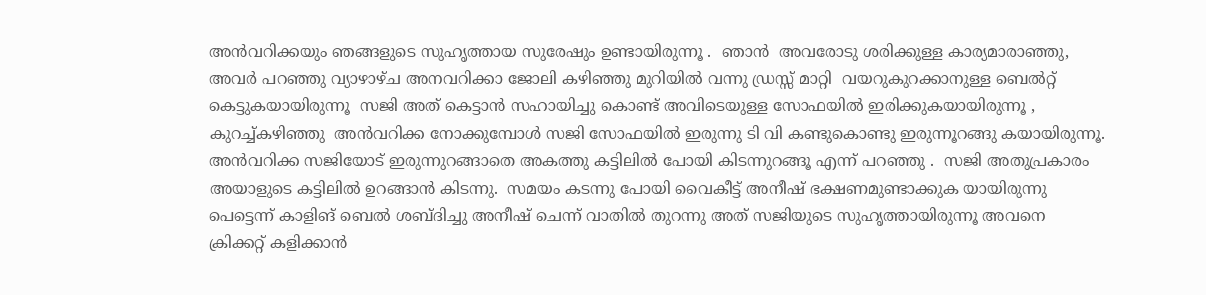അൻവറിക്കയും ഞങ്ങളുടെ സുഹൃത്തായ സുരേഷും ഉണ്ടായിരുന്നൂ .  ഞാൻ  അവരോടു ശരിക്കുള്ള കാര്യമാരാഞ്ഞു, അവർ പറഞ്ഞു വ്യാഴാഴ്ച അനവറിക്കാ ജോലി കഴിഞ്ഞു മുറിയിൽ വന്നു ഡ്രസ്സ്‌ മാറ്റി  വയറുകുറക്കാനുള്ള ബെൽറ്റ് കെട്ടുകയായിരുന്നൂ  സജി അത് കെട്ടാൻ സഹായിച്ചു കൊണ്ട് അവിടെയുള്ള സോഫയിൽ ഇരിക്കുകയായിരുന്നൂ , കുറച്ച്കഴിഞ്ഞു  അൻവറിക്ക നോക്കുമ്പോൾ സജി സോഫയിൽ ഇരുന്നു ടി വി കണ്ടുകൊണ്ടു ഇരുന്നൂറങ്ങു കയായിരുന്നൂ.  അൻവറിക്ക സജിയോട് ഇരുന്നുറങ്ങാതെ അകത്തു കട്ടിലിൽ പോയി കിടന്നുറങ്ങൂ എന്ന് പറഞ്ഞു .  സജി അതുപ്രകാരം അയാളുടെ കട്ടിലിൽ ഉറങ്ങാൻ കിടന്നു.  സമയം കടന്നു പോയി വൈകീട്ട് അനീഷ് ഭക്ഷണമുണ്ടാക്കുക യായിരുന്നു പെട്ടെന്ന് കാളിങ് ബെൽ ശബ്ദിച്ചു അനീഷ് ചെന്ന് വാതിൽ തുറന്നു അത് സജിയുടെ സുഹൃത്തായിരുന്നൂ അവനെ   ക്രിക്കറ്റ് കളിക്കാൻ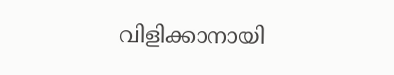വിളിക്കാനായി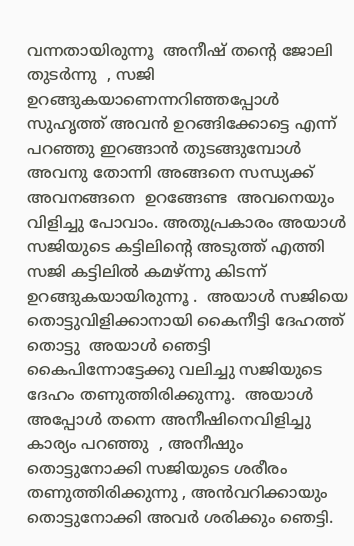വന്നതായിരുന്നൂ  അനീഷ് തന്റെ ജോലി തുടർന്നു  , സജി ഉറങ്ങുകയാണെന്നറിഞ്ഞപ്പോൾ  സുഹൃത്ത് അവൻ ഉറങ്ങിക്കോട്ടെ എന്ന് പറഞ്ഞു ഇറങ്ങാൻ തുടങ്ങുമ്പോൾ അവനു തോന്നി അങ്ങനെ സന്ധ്യക്ക്‌ അവനങ്ങനെ  ഉറങ്ങേണ്ട  അവനെയും വിളിച്ചു പോവാം. അതുപ്രകാരം അയാൾ സജിയുടെ കട്ടിലിന്റെ അടുത്ത് എത്തി സജി കട്ടിലിൽ കമഴ്ന്നു കിടന്ന്  ഉറങ്ങുകയായിരുന്നൂ .  അയാൾ സജിയെ തൊട്ടുവിളിക്കാനായി കൈനീട്ടി ദേഹത്ത് തൊട്ടു  അയാൾ ഞെട്ടി കൈപിന്നോട്ടേക്കു വലിച്ചു സജിയുടെ ദേഹം തണുത്തിരിക്കുന്നൂ.  അയാൾ അപ്പോൾ തന്നെ അനീഷിനെവിളിച്ചു കാര്യം പറഞ്ഞു  , അനീഷും തൊട്ടുനോക്കി സജിയുടെ ശരീരം  തണുത്തിരിക്കുന്നു , അൻവറിക്കായും തൊട്ടുനോക്കി അവർ ശരിക്കും ഞെട്ടി.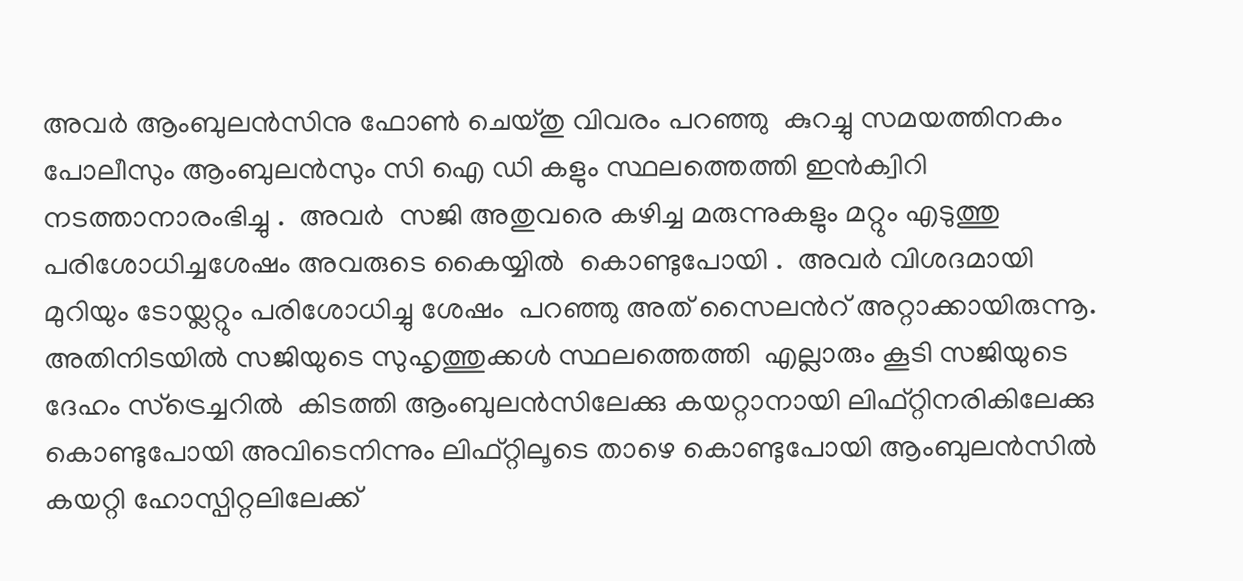അവർ ആംബുലൻസിനു ഫോൺ ചെയ്തു വിവരം പറഞ്ഞു  കുറച്ചു സമയത്തിനകം പോലീസും ആംബുലൻസും സി ഐ ഡി കളും സ്ഥലത്തെത്തി ഇൻക്വിറി നടത്താനാരംഭിച്ചു .  അവർ  സജി അതുവരെ കഴിച്ച മരുന്നുകളും മറ്റും എടുത്തു പരിശോധിച്ചശേഷം അവരുടെ കൈയ്യിൽ  കൊണ്ടുപോയി .  അവർ വിശദമായി മുറിയും ടോയ്ലറ്റും പരിശോധിച്ചു ശേഷം  പറഞ്ഞു അത് സൈലൻറ് അറ്റാക്കായിരുന്നൂ.  അതിനിടയിൽ സജിയുടെ സുഹൃത്തുക്കൾ സ്ഥലത്തെത്തി  എല്ലാരും കൂടി സജിയുടെ ദേഹം സ്‌ട്രെച്ചറിൽ  കിടത്തി ആംബുലൻസിലേക്കു കയറ്റാനായി ലിഫ്റ്റിനരികിലേക്കു കൊണ്ടുപോയി അവിടെനിന്നും ലിഫ്റ്റിലൂടെ താഴെ കൊണ്ടുപോയി ആംബുലൻസിൽ കയറ്റി ഹോസ്പിറ്റലിലേക്ക്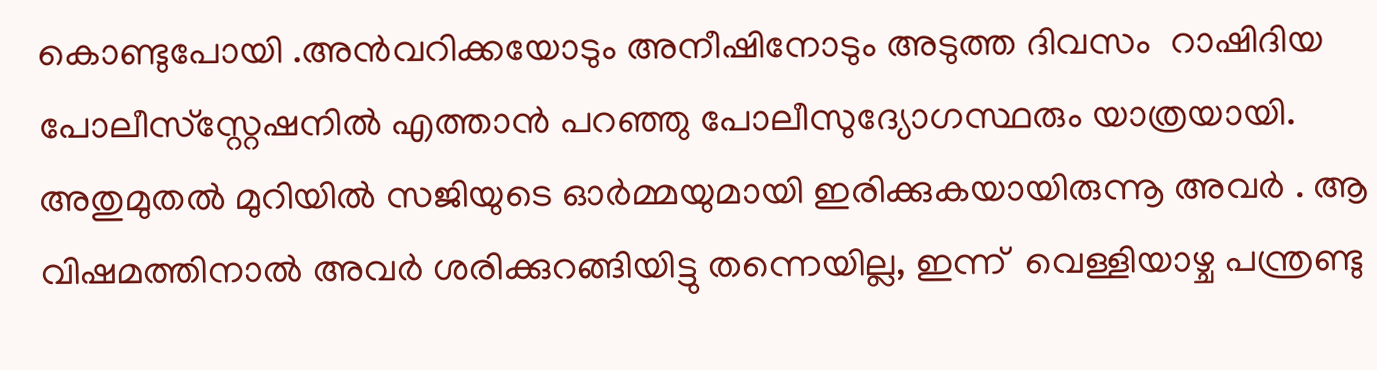കൊണ്ടുപോയി .അൻവറിക്കയോടും അനീഷിനോടും അടുത്ത ദിവസം  റാഷിദിയ പോലീസ്‌സ്റ്റേഷനിൽ എത്താൻ പറഞ്ഞു പോലീസുദ്യോഗസ്ഥരും യാത്രയായി.  അതുമുതൽ മുറിയിൽ സജിയുടെ ഓർമ്മയുമായി ഇരിക്കുകയായിരുന്നൂ അവർ . ആ വിഷമത്തിനാൽ അവർ ശരിക്കുറങ്ങിയിട്ടു തന്നെയില്ല, ഇന്ന്  വെള്ളിയാഴ്ച പന്ത്രണ്ടു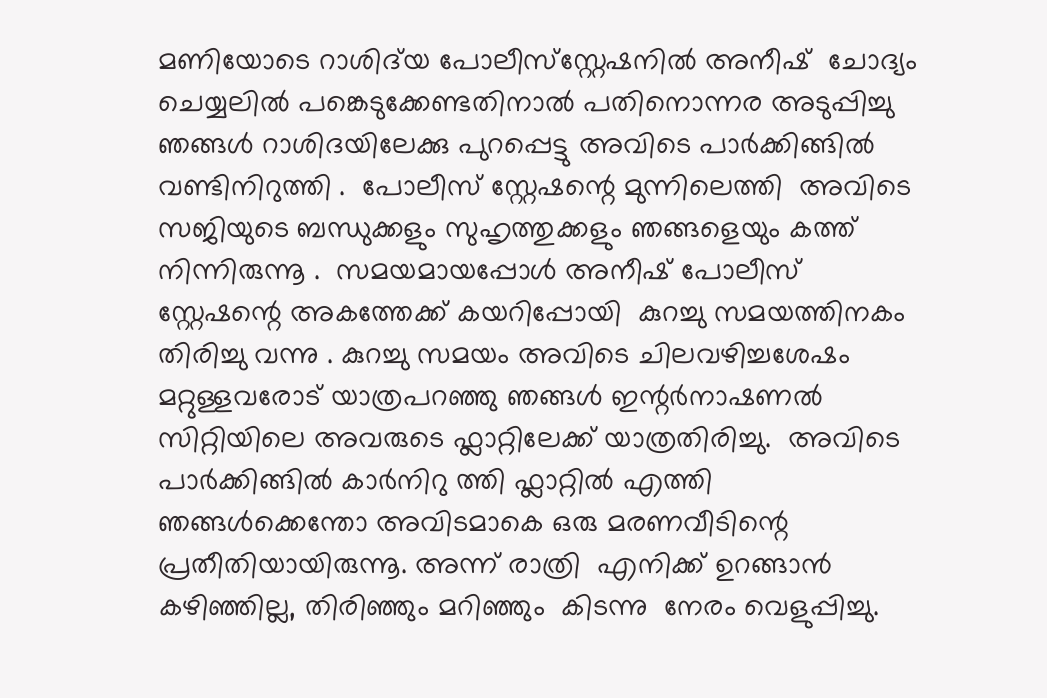മണിയോടെ റാശിദ്‌യ പോലീസ്‌സ്റ്റേഷനിൽ അനീഷ്  ചോദ്യം ചെയ്യലിൽ പങ്കെടുക്കേണ്ടതിനാൽ പതിനൊന്നര അടുപ്പിച്ചു   ഞങ്ങൾ റാശിദയിലേക്കു പുറപ്പെട്ടു അവിടെ പാർക്കിങ്ങിൽ വണ്ടിനിറുത്തി .  പോലീസ് സ്റ്റേഷന്റെ മുന്നിലെത്തി  അവിടെ സജിയുടെ ബന്ധുക്കളും സുഹൃത്തുക്കളും ഞങ്ങളെയും കത്ത് നിന്നിരുന്നൂ .  സമയമായപ്പോൾ അനീഷ് പോലീസ് സ്റ്റേഷന്റെ അകത്തേക്ക് കയറിപ്പോയി  കുറച്ചു സമയത്തിനകം തിരിച്ചു വന്നു . കുറച്ചു സമയം അവിടെ ചിലവഴിച്ചശേഷം  മറ്റുള്ളവരോട് യാത്രപറഞ്ഞു ഞങ്ങൾ ഇന്റർനാഷണൽ സിറ്റിയിലെ അവരുടെ ഫ്ലാറ്റിലേക്ക് യാത്രതിരിച്ചു.  അവിടെ പാർക്കിങ്ങിൽ കാർനിറു ത്തി ഫ്ലാറ്റിൽ എത്തി  ഞങ്ങൾക്കെന്തോ അവിടമാകെ ഒരു മരണവീടിന്റെ പ്രതീതിയായിരുന്നൂ. അന്ന് രാത്രി  എനിക്ക് ഉറങ്ങാൻ കഴിഞ്ഞില്ല, തിരിഞ്ഞും മറിഞ്ഞും  കിടന്നു  നേരം വെളുപ്പിച്ചു.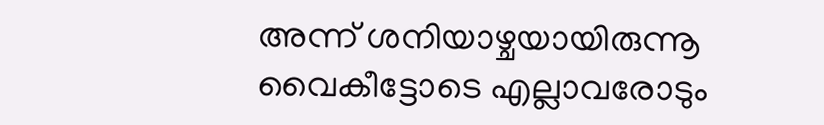അന്ന് ശനിയാഴ്ചയായിരുന്നൂ വൈകീട്ടോടെ എല്ലാവരോടും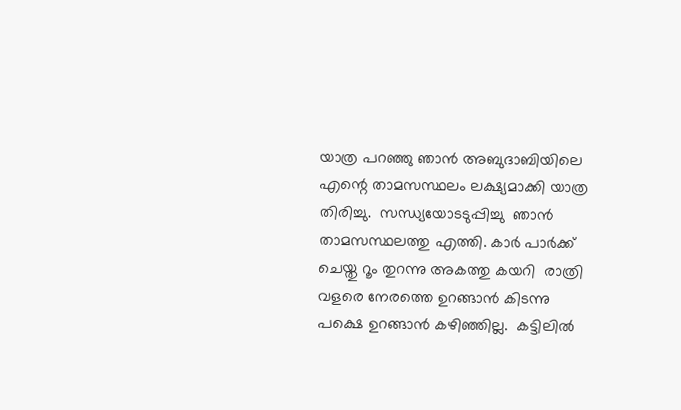യാത്ര പറഞ്ഞു ഞാൻ അബുദാബിയിലെ എന്റെ താമസസ്ഥലം ലക്ഷ്യമാക്കി യാത്ര തിരിച്ചു.  സന്ധ്യയോടടുപ്പിച്ചു  ഞാൻ  താമസസ്ഥലത്തു എത്തി. കാർ പാർക്ക് ചെയ്തു റൂം തുറന്നു അകത്തു കയറി  രാത്രി വളരെ നേരത്തെ ഉറങ്ങാൻ കിടന്നു പക്ഷെ ഉറങ്ങാൻ കഴിഞ്ഞില്ല.  കട്ടിലിൽ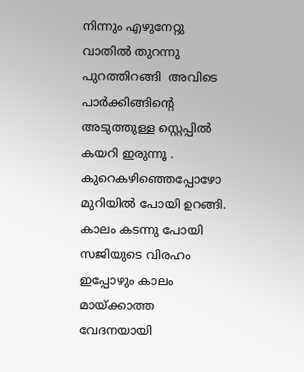നിന്നും എഴുനേറ്റു  വാതിൽ തുറന്നു പുറത്തിറങ്ങി  അവിടെ പാർക്കിങ്ങിന്റെ അടുത്തുള്ള സ്റ്റെപ്പിൽ കയറി ഇരുന്നൂ .  കുറെകഴിഞ്ഞെപ്പോഴോ മുറിയിൽ പോയി ഉറങ്ങി.  കാലം കടന്നു പോയി സജിയുടെ വിരഹം ഇപ്പോഴും കാലം മായ്ക്കാത്ത വേദനയായി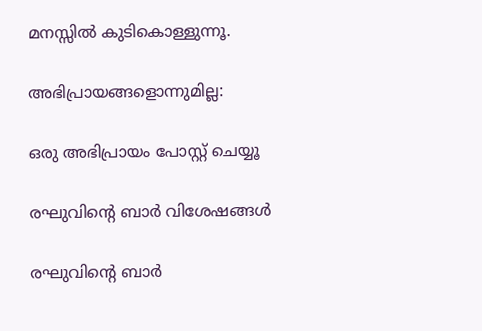മനസ്സിൽ കുടികൊള്ളുന്നൂ.

അഭിപ്രായങ്ങളൊന്നുമില്ല:

ഒരു അഭിപ്രായം പോസ്റ്റ് ചെയ്യൂ

രഘുവിന്റെ ബാർ വിശേഷങ്ങൾ

രഘുവിന്റെ ബാർ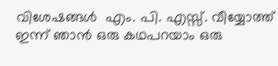വിശേഷങ്ങൾ  എം. പി. എസ്സ്. വീയ്യോത്ത്  ഇന്ന് ഞാൻ ഒരു കഥപറയാം ഒരു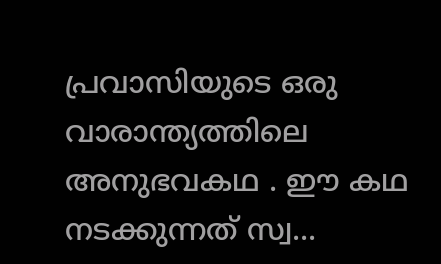പ്രവാസിയുടെ ഒരു വാരാന്ത്യത്തിലെ അനുഭവകഥ . ഈ കഥ നടക്കുന്നത് സ്വ...